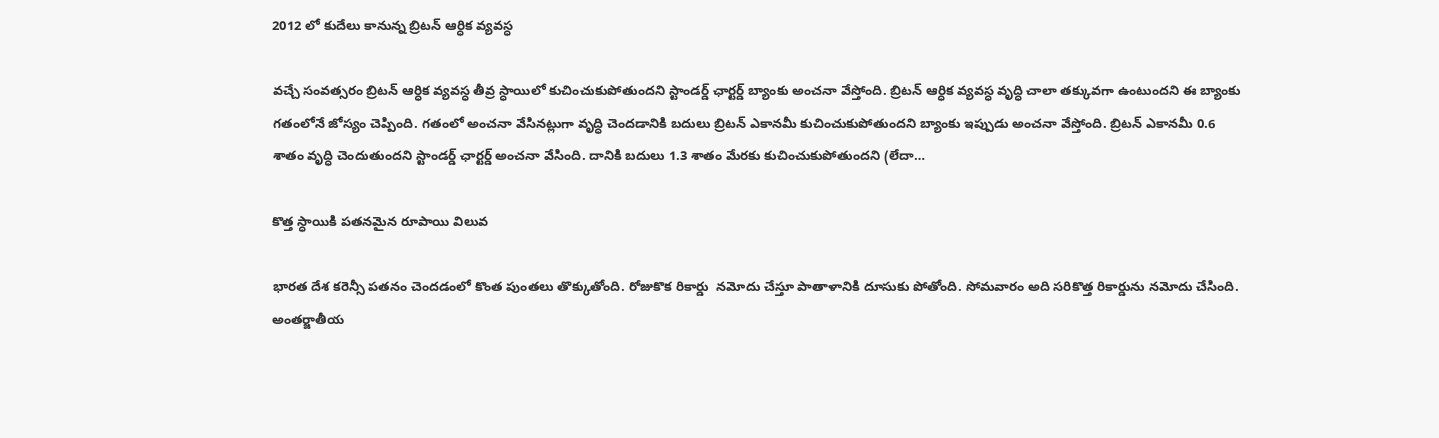2012 లో కుదేలు కానున్న బ్రిటన్ ఆర్ధిక వ్యవస్ధ

వచ్చే సంవత్సరం బ్రిటన్ ఆర్ధిక వ్యవస్ధ తీవ్ర స్ధాయిలో కుచించుకుపోతుందని స్టాండర్డ్ ఛార్టర్డ్ బ్యాంకు అంచనా వేస్తోంది. బ్రిటన్ ఆర్ధిక వ్యవస్ధ వృద్ధి చాలా తక్కువగా ఉంటుందని ఈ బ్యాంకు గతంలోనే జోస్యం చెప్పింది. గతంలో అంచనా వేసినట్లుగా వృద్ధి చెందడానికి బదులు బ్రిటన్ ఎకానమీ కుచించుకుపోతుందని బ్యాంకు ఇప్పుడు అంచనా వేస్తోంది. బ్రిటన్ ఎకానమీ 0.6 శాతం వృద్ధి చెందుతుందని స్టాండర్డ్ ఛార్టర్డ్ అంచనా వేసింది. దానికి బదులు 1.3 శాతం మేరకు కుచించుకుపోతుందని (లేదా…

కొత్త స్ధాయికి పతనమైన రూపాయి విలువ

భారత దేశ కరెన్సీ పతనం చెందడంలో కొంత పుంతలు తొక్కుతోంది. రోజుకొక రికార్డు  నమోదు చేస్తూ పాతాళానికి దూసుకు పోతోంది. సోమవారం అది సరికొత్త రికార్డును నమోదు చేసింది. అంతర్జాతీయ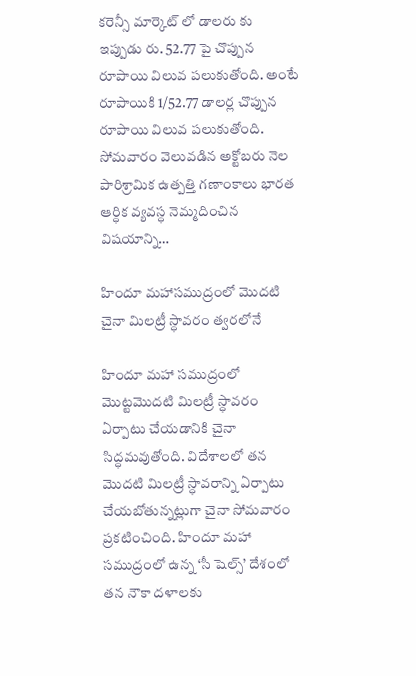కరెన్సీ మార్కెట్ లో డాలరు కు ఇప్పుడు రు. 52.77 పై చొప్పున రూపాయి విలువ పలుకుతోంది. అంటే రూపాయికి 1/52.77 డాలర్ల చొప్పున రూపాయి విలువ పలుకుతోంది. సోమవారం వెలువడిన అక్టోబరు నెల పారిశ్రామిక ఉత్పత్తి గణాంకాలు భారత ఆర్ధిక వ్యవస్ధ నెమ్మదించిన విషయాన్ని…

హిందూ మహాసముద్రంలో మొదటి చైనా మిలట్రీ స్ధావరం త్వరలోనే

హిందూ మహా సముద్రంలో మొట్టమొదటి మిలట్రీ స్ధావరం ఏర్పాటు చేయడానికి చైనా సిద్ధమవుతోంది. విదేశాలలో తన మొదటి మిలట్రీ స్ధావరాన్ని ఏర్పాటు చేయబోతున్నట్లుగా చైనా సోమవారం ప్రకటించింది. హిందూ మహా సముద్రంలో ఉన్న ‘సీ షెల్స్’ దేశంలో తన నౌకా దళాలకు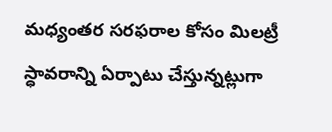మధ్యంతర సరఫరాల కోసం మిలట్రీ స్ధావరాన్ని ఏర్పాటు చేస్తున్నట్లుగా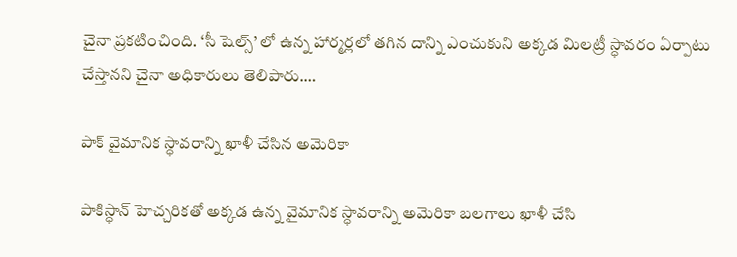చైనా ప్రకటించింది. ‘సీ షెల్స్’ లో ఉన్న హార్మర్లలో తగిన దాన్ని ఎంచుకుని అక్కడ మిలట్రీ స్ధావరం ఏర్పాటు చేస్తానని చైనా అధికారులు తెలిపారు.…

పాక్ వైమానిక స్ధావరాన్ని ఖాళీ చేసిన అమెరికా

పాకిస్ధాన్ హెచ్చరికతో అక్కడ ఉన్న వైమానిక స్ధావరాన్ని అమెరికా బలగాలు ఖాళీ చేసి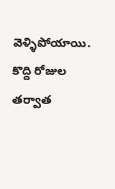వెళ్ళిపోయాయి. కొద్ది రోజుల తర్వాత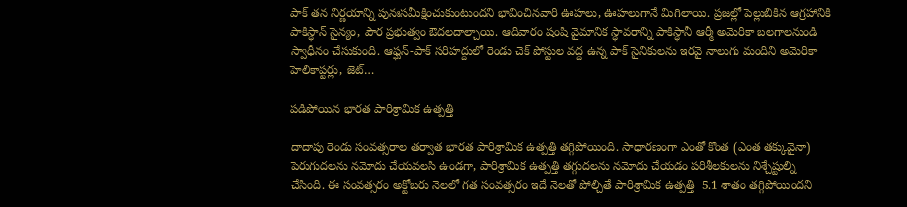పాక్ తన నిర్ణయాన్ని పునఃసమీక్షించుకుంటుందని భావించినవారి ఊహలు, ఊహలుగానే మిగిలాయి. ప్రజల్లో పెల్లుబికిన ఆగ్రహానికి పాకిస్ధాన్ సైన్యం, పౌర ప్రభుత్వం ఔదలదాల్చాయి. ఆదివారం షంషి వైమానిక స్ధావరాన్ని పాకిస్ధానీ ఆర్మీ అమెరికా బలగాలనుండి స్వాధీనం చేసుకుంది. ఆఫ్ఘన్-పాక్ సరిహద్దులో రెండు చెక్ పోస్టుల వద్ద ఉన్న పాక్ సైనికులను ఇరవై నాలుగు మందిని అమెరికా హెలికాప్టర్లు, జెట్…

పడిపోయిన భారత పారిశ్రామిక ఉత్పత్తి

దాదాపు రెండు సంవత్సరాల తర్వాత భారత పారిశ్రామిక ఉత్పత్తి తగ్గిపోయింది. సాధారణంగా ఎంతో కొంత (ఎంత తక్కువైనా) పెరుగుదలను నమోదు చేయవలసి ఉండగా, పారిశ్రామిక ఉత్పత్తి తగ్గుదలను నమోదు చేయడం పరిశీలకులను నిశ్చేష్టుల్ని చేసింది. ఈ సంవత్సరం అక్టోబరు నెలలో గత సంవత్సరం ఇదే నెలతో పోల్చితే పారిశ్రామిక ఉత్పత్తి  5.1 శాతం తగ్గిపోయిందని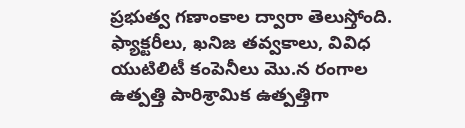ప్రభుత్వ గణాంకాల ద్వారా తెలుస్తోంది. ఫ్యాక్టరీలు, ఖనిజ తవ్వకాలు, వివిధ యుటిలిటీ కంపెనీలు మొ.న రంగాల ఉత్పత్తి పారిశ్రామిక ఉత్పత్తిగా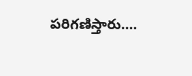పరిగణిస్తారు.…